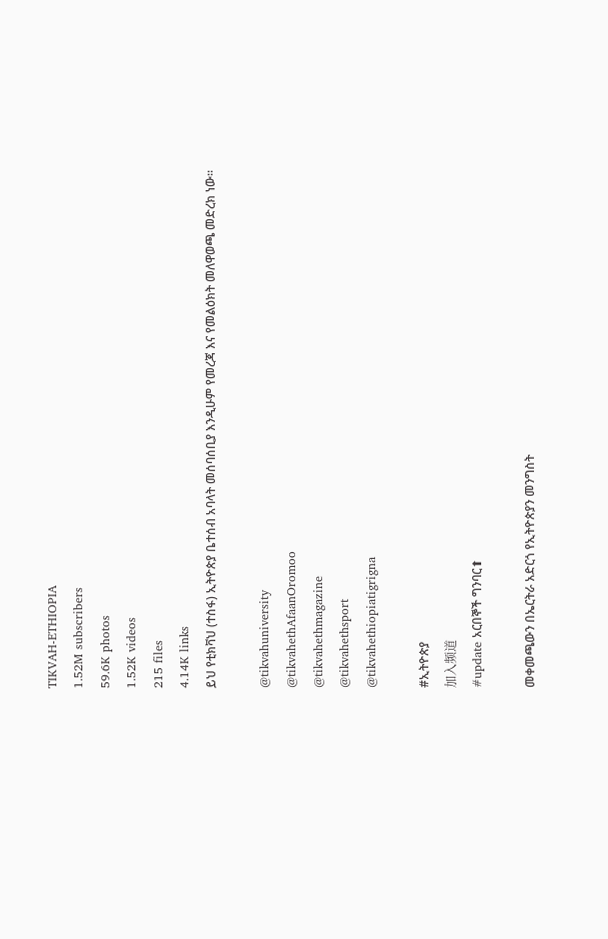TIKVAH-ETHIOPIA
1.52M subscribers
59.6K photos
1.52K videos
215 files
4.14K links
ይህ የቲክቫህ (ተስፋ) ኢትዮጵያ ቤተሰብ አባላት መሰባሰቢያ እንዲሁም የመረጃ እና የመልዕክት መለዋወጫ መድረክ ነው።

@tikvahuniversity
@tikvahethAfaanOromoo
@tikvahethmagazine
@tikvahethsport
@tikvahethiopiatigrigna

#ኢትዮጵያ
加入频道
#update አርበኞች ግንባር⬆

መቀመጫውን በኤርትራ አድርጎ የኢትዮጵያን መንግስት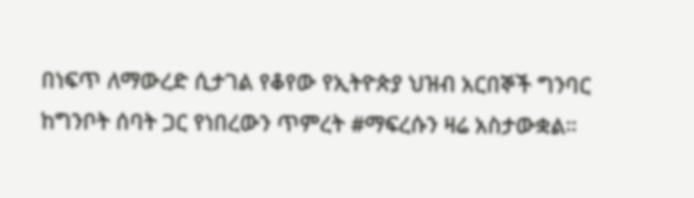በነፍጥ ለማውረድ ሲታገል የቆየው የኢትዮጵያ ህዝብ አርበኞች ግንባር ከግንቦት ሰባት ጋር የነበረውን ጥምረት #ማፍረሱን ዛሬ አስታውቋል።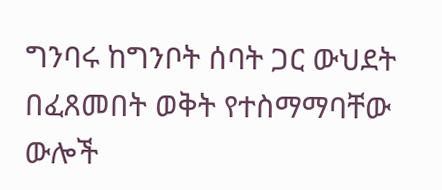ግንባሩ ከግንቦት ሰባት ጋር ውህደት በፈጸመበት ወቅት የተስማማባቸው ውሎች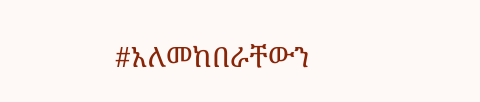#አለመከበራቸውን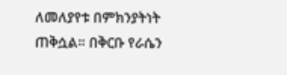ለመለያየቱ በምክንያትነት ጠቅሷል። በቅርቡ የራሴን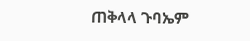ጠቅላላ ጉባኤም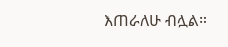እጠራለሁ ብሏል።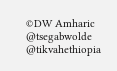©DW Amharic
@tsegabwolde @tikvahethiopia